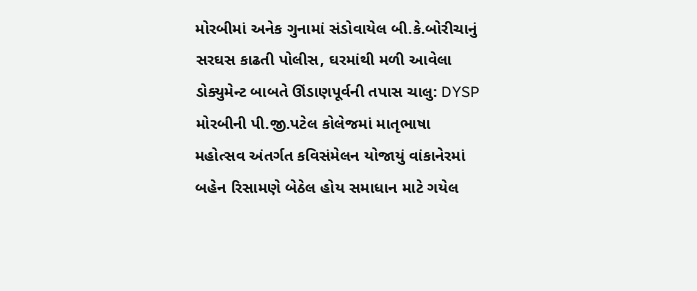મોરબીમાં અનેક ગુનામાં સંડોવાયેલ બી.કે.બોરીચાનું સરઘસ કાઢતી પોલીસ, ઘરમાંથી મળી આવેલા ડોક્યુમેન્ટ બાબતે ઊંડાણપૂર્વની તપાસ ચાલુ: DYSP મોરબીની પી.જી.પટેલ કોલેજમાં માતૃભાષા મહોત્સવ અંતર્ગત કવિસંમેલન યોજાયું વાંકાનેરમાં બહેન રિસામણે બેઠેલ હોય સમાધાન માટે ગયેલ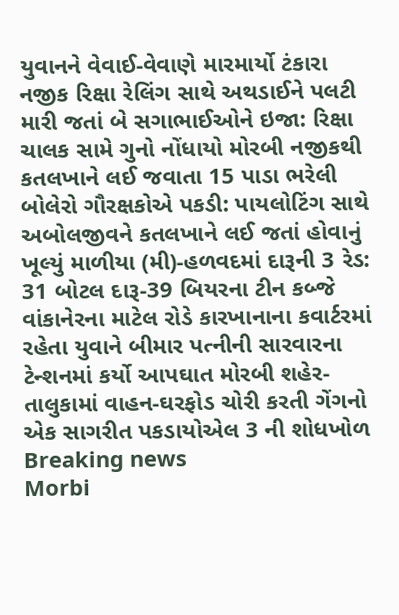યુવાનને વેવાઈ-વેવાણે મારમાર્યો ટંકારા નજીક રિક્ષા રેલિંગ સાથે અથડાઈને પલટી મારી જતાં બે સગાભાઈઓને ઇજા: રિક્ષા ચાલક સામે ગુનો નોંધાયો મોરબી નજીકથી કતલખાને લઈ જવાતા 15 પાડા ભરેલી બોલેરો ગૌરક્ષકોએ પકડી: પાયલોટિંગ સાથે અબોલજીવને કતલખાને લઈ જતાં હોવાનું ખૂલ્યું માળીયા (મી)-હળવદમાં દારૂની 3 રેડ: 31 બોટલ દારૂ-39 બિયરના ટીન કબ્જે વાંકાનેરના માટેલ રોડે કારખાનાના કવાર્ટરમાં રહેતા યુવાને બીમાર પત્નીની સારવારના ટેન્શનમાં કર્યો આપઘાત મોરબી શહેર-તાલુકામાં વાહન-ઘરફોડ ચોરી કરતી ગેંગનો એક સાગરીત પકડાયોએલ 3 ની શોધખોળ
Breaking news
Morbi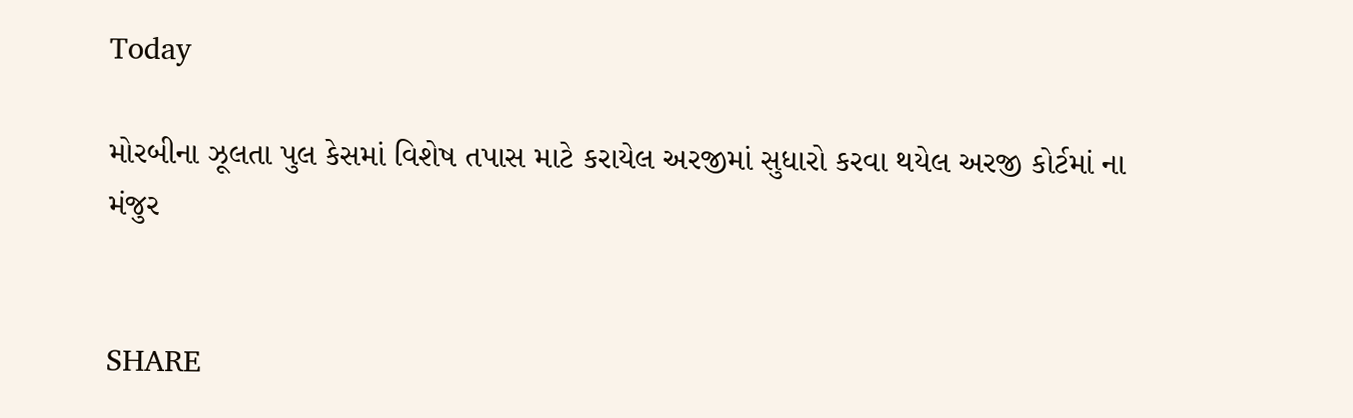Today

મોરબીના ઝૂલતા પુલ કેસમાં વિશેષ તપાસ માટે કરાયેલ અરજીમાં સુધારો કરવા થયેલ અરજી કોર્ટમાં ના મંજુર


SHARE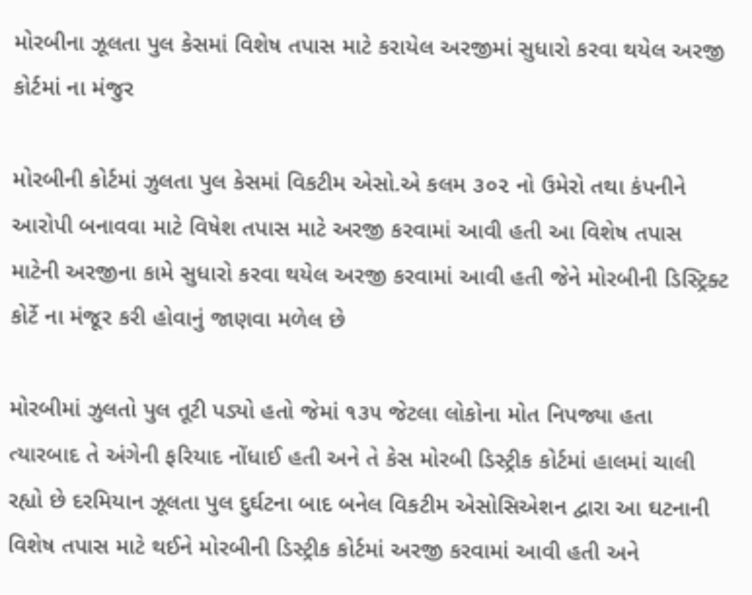મોરબીના ઝૂલતા પુલ કેસમાં વિશેષ તપાસ માટે કરાયેલ અરજીમાં સુધારો કરવા થયેલ અરજી કોર્ટમાં ના મંજુર

મોરબીની કોર્ટમાં ઝુલતા પુલ કેસમાં વિકટીમ એસો.એ કલમ ૩૦૨ નો ઉમેરો તથા કંપનીને આરોપી બનાવવા માટે વિષેશ તપાસ માટે અરજી કરવામાં આવી હતી આ વિશેષ તપાસ માટેની અરજીના કામે સુધારો કરવા થયેલ અરજી કરવામાં આવી હતી જેને મોરબીની ડિસ્ટ્રિક્ટ કોર્ટે ના મંજૂર કરી હોવાનું જાણવા મળેલ છે

મોરબીમાં ઝુલતો પુલ તૂટી પડ્યો હતો જેમાં ૧૩૫ જેટલા લોકોના મોત નિપજ્યા હતા ત્યારબાદ તે અંગેની ફરિયાદ નોંધાઈ હતી અને તે કેસ મોરબી ડિસ્ટ્રીક કોર્ટમાં હાલમાં ચાલી રહ્યો છે દરમિયાન ઝૂલતા પુલ દુર્ઘટના બાદ બનેલ વિકટીમ એસોસિએશન દ્વારા આ ઘટનાની વિશેષ તપાસ માટે થઈને મોરબીની ડિસ્ટ્રીક કોર્ટમાં અરજી કરવામાં આવી હતી અને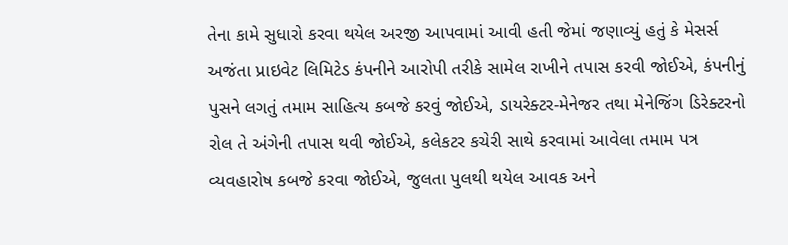તેના કામે સુધારો કરવા થયેલ અરજી આપવામાં આવી હતી જેમાં જણાવ્યું હતું કે મેસર્સ અજંતા પ્રાઇવેટ લિમિટેડ કંપનીને આરોપી તરીકે સામેલ રાખીને તપાસ કરવી જોઈએ, કંપનીનું પુસને લગતું તમામ સાહિત્ય કબજે કરવું જોઈએ, ડાયરેક્ટર-મેનેજર તથા મેનેજિંગ ડિરેક્ટરનો રોલ તે અંગેની તપાસ થવી જોઈએ, કલેકટર કચેરી સાથે કરવામાં આવેલા તમામ પત્ર વ્યવહારોષ કબજે કરવા જોઈએ, જુલતા પુલથી થયેલ આવક અને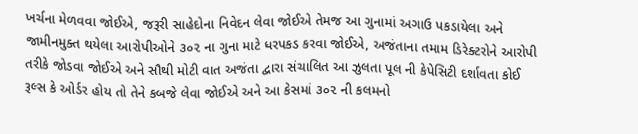ખર્ચના મેળવવા જોઈએ, જરૂરી સાહેદોના નિવેદન લેવા જોઈએ તેમજ આ ગુનામાં અગાઉ પકડાયેલા અને જામીનમુક્ત થયેલા આરોપીઓને ૩૦૨ ના ગુના માટે ધરપકડ કરવા જોઈએ, અજંતાના તમામ ડિરેક્ટરોને આરોપી તરીકે જોડવા જોઈએ અને સૌથી મોટી વાત અજંતા દ્વારા સંચાલિત આ ઝુલતા પૂલ ની કેપેસિટી દર્શાવતા કોઈ રૂલ્સ કે ઓર્ડર હોય તો તેને કબજે લેવા જોઈએ અને આ કેસમાં ૩૦૨ ની કલમનો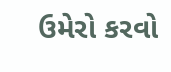ઉમેરો કરવો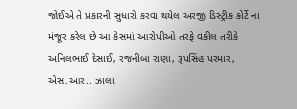જોઈએ તે પ્રકારની સુધારો કરવા થયેલ અરજી ડિસ્ટ્રીક કોર્ટે ના મંજૂર કરેલ છે આ કેસમાં આરોપીઓ તરફે વકીલ તરીકે અનિલભાઈ દેસાઈ, રજનીબા રાણા, રૂપસિંહ પરમાર, એસ.આર.. ઝાલા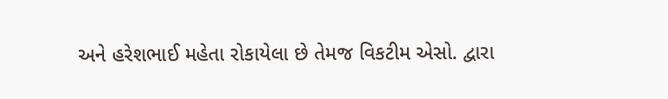અને હરેશભાઈ મહેતા રોકાયેલા છે તેમજ વિકટીમ એસો. દ્વારા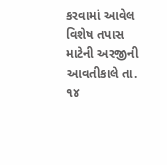કરવામાં આવેલ વિશેષ તપાસ માટેની અરજીની આવતીકાલે તા. ૧૪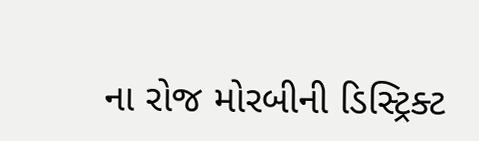ના રોજ મોરબીની ડિસ્ટ્રિક્ટ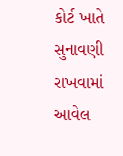કોર્ટ ખાતે સુનાવણી રાખવામાં આવેલ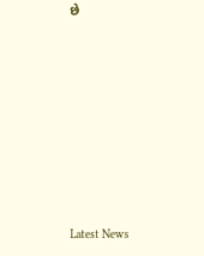છે








Latest News